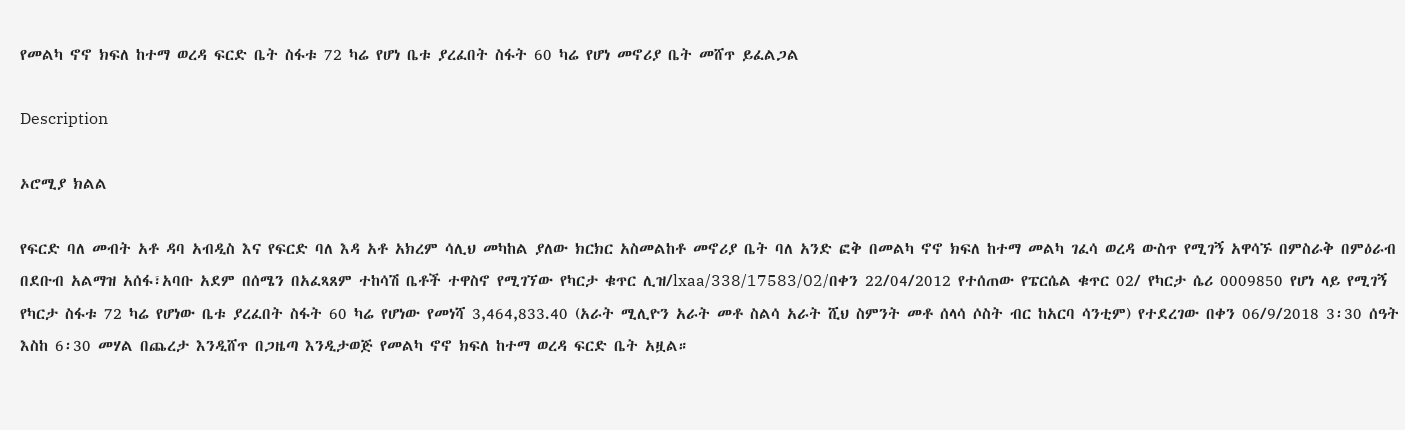የመልካ ኖኖ ክፍለ ከተማ ወረዳ ፍርድ ቤት ስፋቱ 72 ካሬ የሆነ ቤቱ ያረፈበት ስፋት 60 ካሬ የሆነ መኖሪያ ቤት መሸጥ ይፈልጋል

Description

ኦሮሚያ ክልል

የፍርድ ባለ መብት አቶ ዳባ አብዲስ እና የፍርድ ባለ እዳ አቶ አክረም ሳሊህ መካከል ያለው ክርክር አስመልከቶ መኖሪያ ቤት ባለ አንድ ፎቅ በመልካ ኖኖ ክፍለ ከተማ መልካ ገፈሳ ወረዳ ውስጥ የሚገኝ አዋሳኙ በምስራቅ በምዕራብ በደቡብ አልማዝ አሰፋ፣አባቡ አደም በሰሜን በአፈጻጸም ተከሳሽ ቤቶች ተዋስኖ የሚገኘው የካርታ ቁጥር ሊዝ/lxaa/338/17583/02/በቀን 22/04/2012 የተሰጠው የፔርሴል ቁጥር 02/ የካርታ ሴሪ 0009850 የሆነ ላይ የሚገኝ የካርታ ስፋቱ 72 ካሬ የሆነው ቤቱ ያረፈበት ስፋት 60 ካሬ የሆነው የመነሻ 3,464,833.40 (አራት ሚሊዮን አራት መቶ ስልሳ አራት ሺህ ስምንት መቶ ሰላሳ ሶስት ብር ከአርባ ሳንቲም) የተደረገው በቀን 06/9/2018 3፡30 ሰዓት እስከ 6፡30 መሃል በጨረታ እንዲሸጥ በጋዜጣ እንዲታወጅ የመልካ ኖኖ ክፍለ ከተማ ወረዳ ፍርድ ቤት አዟል።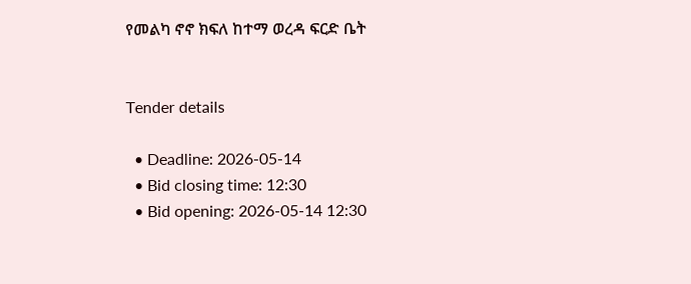የመልካ ኖኖ ክፍለ ከተማ ወረዳ ፍርድ ቤት


Tender details

  • Deadline: 2026-05-14
  • Bid closing time: 12:30
  • Bid opening: 2026-05-14 12:30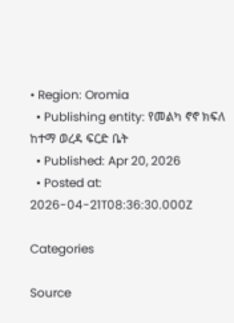• Region: Oromia
  • Publishing entity: የመልካ ኖኖ ክፍለ ከተማ ወረዳ ፍርድ ቤት
  • Published: Apr 20, 2026
  • Posted at: 2026-04-21T08:36:30.000Z

Categories

Source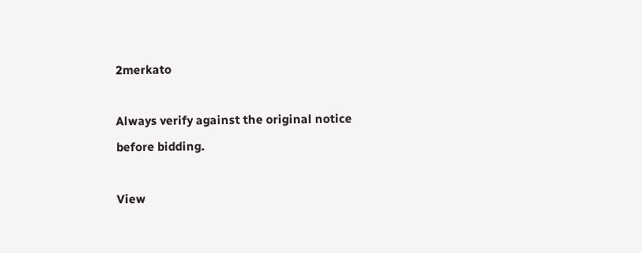2merkato

Always verify against the original notice before bidding.

View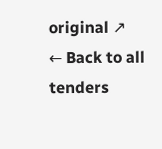original ↗
← Back to all tenders